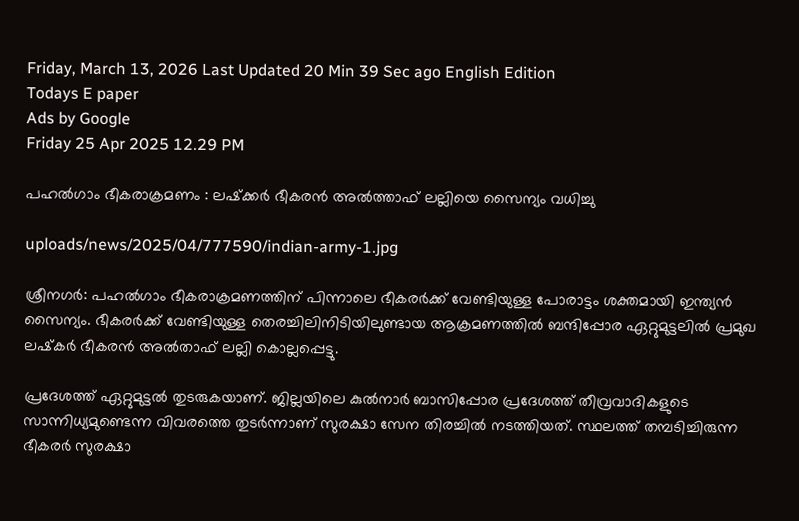Friday, March 13, 2026 Last Updated 20 Min 39 Sec ago English Edition
Todays E paper
Ads by Google
Friday 25 Apr 2025 12.29 PM

പഹല്‍ഗാം ഭീകരാക്രമണം : ലഷ്‌ക്കര്‍ ഭീകരന്‍ അല്‍ത്താഫ് ലല്ലിയെ സൈന്യം വധിച്ചു

uploads/news/2025/04/777590/indian-army-1.jpg

ശ്രീനഗര്‍: പഹല്‍ഗാം ഭീകരാക്രമണത്തിന് പിന്നാലെ ഭീകരര്‍ക്ക് വേണ്ടിയുള്ള പോരാട്ടം ശക്തമായി ഇന്ത്യന്‍ സൈന്യം. ഭീകരര്‍ക്ക് വേണ്ടിയുള്ള തെരച്ചിലിനിടിയിലുണ്ടായ ആക്രമണത്തില്‍ ബന്ദിപ്പോര ഏറ്റുമുട്ടലില്‍ പ്രമുഖ ലഷ്‌കര്‍ ഭീകരന്‍ അല്‍താഫ് ലല്ലി കൊല്ലപ്പെട്ടു.

പ്രദേശത്ത് ഏറ്റുമുട്ടല്‍ തുടരുകയാണ്. ജില്ലയിലെ കുല്‍നാര്‍ ബാസിപ്പോര പ്രദേശത്ത് തീവ്രവാദികളുടെ സാന്നിധ്യമുണ്ടെന്ന വിവരത്തെ തുടര്‍ന്നാണ് സുരക്ഷാ സേന തിരച്ചില്‍ നടത്തിയത്. സ്ഥലത്ത് തമ്പടിച്ചിരുന്ന ഭീകരര്‍ സുരക്ഷാ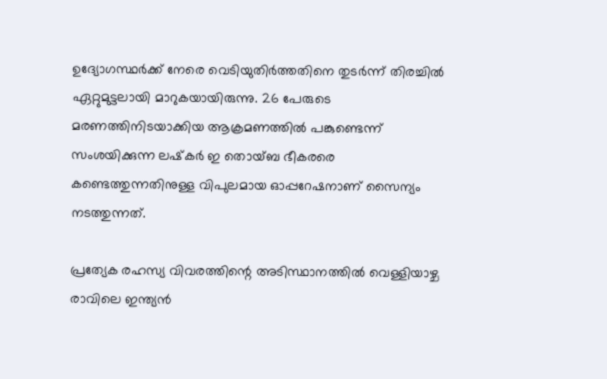ഉദ്യോഗസ്ഥര്‍ക്ക് നേരെ വെടിയുതിര്‍ത്തതിനെ തുടര്‍ന്ന് തിരച്ചില്‍ ഏറ്റുമുട്ടലായി മാറുകയായിരുന്നു. 26 പേരുടെ മരണത്തിനിടയാക്കിയ ആക്രമണത്തില്‍ പങ്കുണ്ടെന്ന് സംശയിക്കുന്ന ലഷ്‌കര്‍ ഇ തൊയ്ബ ഭീകരരെ കണ്ടെത്തുന്നതിനുള്ള വിപുലമായ ഓപ്പറേഷനാണ് സൈന്യം നടത്തുന്നത്.

പ്രത്യേക രഹസ്യ വിവരത്തിന്റെ അടിസ്ഥാനത്തില്‍ വെള്ളിയാഴ്ച രാവിലെ ഇന്ത്യന്‍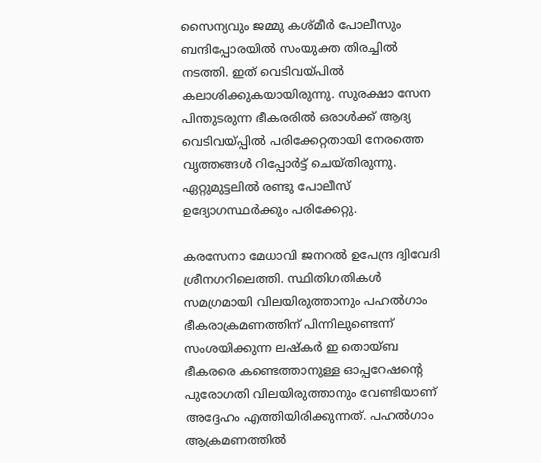സൈന്യവും ജമ്മു കശ്മീര്‍ പോലീസും ബന്ദിപ്പോരയില്‍ സംയുക്ത തിരച്ചില്‍ നടത്തി. ഇത് വെടിവയ്പില്‍ കലാശിക്കുകയായിരുന്നു. സുരക്ഷാ സേന പിന്തുടരുന്ന ഭീകരരില്‍ ഒരാള്‍ക്ക് ആദ്യ വെടിവയ്പ്പില്‍ പരിക്കേറ്റതായി നേരത്തെ വൃത്തങ്ങള്‍ റിപ്പോര്‍ട്ട് ചെയ്തിരുന്നു. ഏറ്റുമുട്ടലില്‍ രണ്ടു പോലീസ് ഉദ്യോഗസ്ഥര്‍ക്കും പരിക്കേറ്റു.

കരസേനാ മേധാവി ജനറല്‍ ഉപേന്ദ്ര ദ്വിവേദി ശ്രീനഗറിലെത്തി. സ്ഥിതിഗതികള്‍ സമഗ്രമായി വിലയിരുത്താനും പഹല്‍ഗാം ഭീകരാക്രമണത്തിന് പിന്നിലുണ്ടെന്ന് സംശയിക്കുന്ന ലഷ്‌കര്‍ ഇ തൊയ്ബ ഭീകരരെ കണ്ടെത്താനുള്ള ഓപ്പറേഷന്റെ പുരോഗതി വിലയിരുത്താനും വേണ്ടിയാണ് അദ്ദേഹം എത്തിയിരിക്കുന്നത്. പഹല്‍ഗാം ആക്രമണത്തില്‍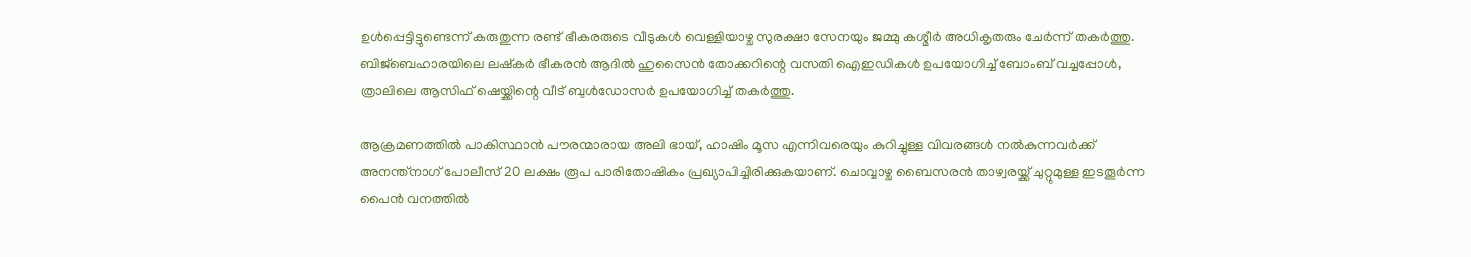ഉള്‍പ്പെട്ടിട്ടുണ്ടെന്ന് കരുതുന്ന രണ്ട് ഭീകരരുടെ വീടുകള്‍ വെള്ളിയാഴ്ച സുരക്ഷാ സേനയും ജമ്മു കശ്മീര്‍ അധികൃതരും ചേര്‍ന്ന് തകര്‍ത്തു. ബിജ്‌ബെഹാരയിലെ ലഷ്‌കര്‍ ഭീകരന്‍ ആദില്‍ ഹുസൈന്‍ തോക്കറിന്റെ വസതി ഐഇഡികള്‍ ഉപയോഗിച്ച് ബോംബ് വച്ചപ്പോള്‍, ത്രാലിലെ ആസിഫ് ഷെയ്ക്കിന്റെ വീട് ബുള്‍ഡോസര്‍ ഉപയോഗിച്ച് തകര്‍ത്തു.

ആക്രമണത്തില്‍ പാകിസ്ഥാന്‍ പൗരന്മാരായ അലി ഭായ്, ഹാഷിം മൂസ എന്നിവരെയും കുറിച്ചുള്ള വിവരങ്ങള്‍ നല്‍കുന്നവര്‍ക്ക് അനന്ത്നാഗ് പോലീസ് 20 ലക്ഷം രൂപ പാരിതോഷികം പ്രഖ്യാപിച്ചിരിക്കുകയാണ്. ചൊവ്വാഴ്ച ബൈസരന്‍ താഴ്വരയ്ക്ക് ചുറ്റുമുള്ള ഇടതൂര്‍ന്ന പൈന്‍ വനത്തില്‍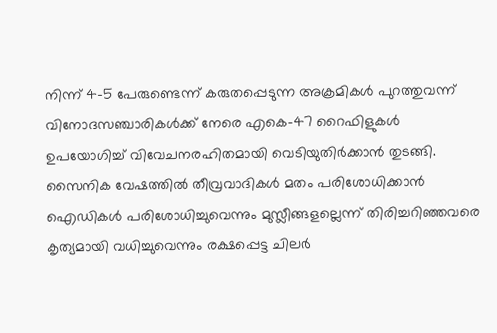നിന്ന് 4-5 പേരുണ്ടെന്ന് കരുതപ്പെടുന്ന അക്രമികള്‍ പുറത്തുവന്ന് വിനോദസഞ്ചാരികള്‍ക്ക് നേരെ എകെ-47 റൈഫിളുകള്‍ ഉപയോഗിച്ച് വിവേചനരഹിതമായി വെടിയുതിര്‍ക്കാന്‍ തുടങ്ങി. സൈനിക വേഷത്തില്‍ തീവ്രവാദികള്‍ മതം പരിശോധിക്കാന്‍ ഐഡികള്‍ പരിശോധിച്ചുവെന്നും മുസ്ലീങ്ങളല്ലെന്ന് തിരിച്ചറിഞ്ഞവരെ കൃത്യമായി വധിച്ചുവെന്നും രക്ഷപ്പെട്ട ചിലര്‍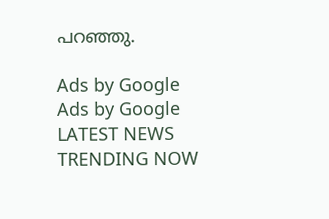പറഞ്ഞു.

Ads by Google
Ads by Google
LATEST NEWS
TRENDING NOW